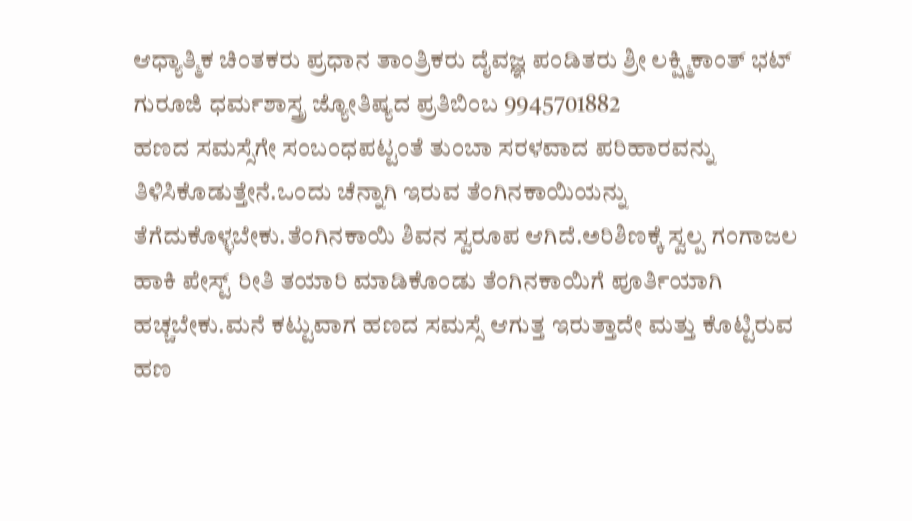ಆಧ್ಯಾತ್ಮಿಕ ಚಿಂತಕರು ಪ್ರಧಾನ ತಾಂತ್ರಿಕರು ದೈವಜ್ಞ ಪಂಡಿತರು ಶ್ರೀ ಲಕ್ಷ್ಮಿಕಾಂತ್ ಭಟ್ ಗುರೂಜಿ ಧರ್ಮಶಾಸ್ತ್ರ ಜ್ಯೋತಿಷ್ಯದ ಪ್ರತಿಬಿಂಬ 9945701882
ಹಣದ ಸಮಸ್ಸೆಗೇ ಸಂಬಂಧಪಟ್ಟಂತೆ ತುಂಬಾ ಸರಳವಾದ ಪರಿಹಾರವನ್ನು ತಿಳಿಸಿಕೊಡುತ್ತೇನೆ.ಒಂದು ಚೆನ್ನಾಗಿ ಇರುವ ತೆಂಗಿನಕಾಯಿಯನ್ನು ತೆಗೆದುಕೊಳ್ಳಬೇಕು.ತೆಂಗಿನಕಾಯಿ ಶಿವನ ಸ್ವರೂಪ ಆಗಿದೆ.ಅರಿಶಿಣಕ್ಕೆ ಸ್ವಲ್ಪ ಗಂಗಾಜಲ ಹಾಕಿ ಪೇಸ್ಟ್ ರೀತಿ ತಯಾರಿ ಮಾಡಿಕೊಂಡು ತೆಂಗಿನಕಾಯಿಗೆ ಪೂರ್ತಿಯಾಗಿ ಹಚ್ಚಬೇಕು.ಮನೆ ಕಟ್ಟುವಾಗ ಹಣದ ಸಮಸ್ಸೆ ಆಗುತ್ತ ಇರುತ್ತಾದೇ ಮತ್ತು ಕೊಟ್ಟಿರುವ ಹಣ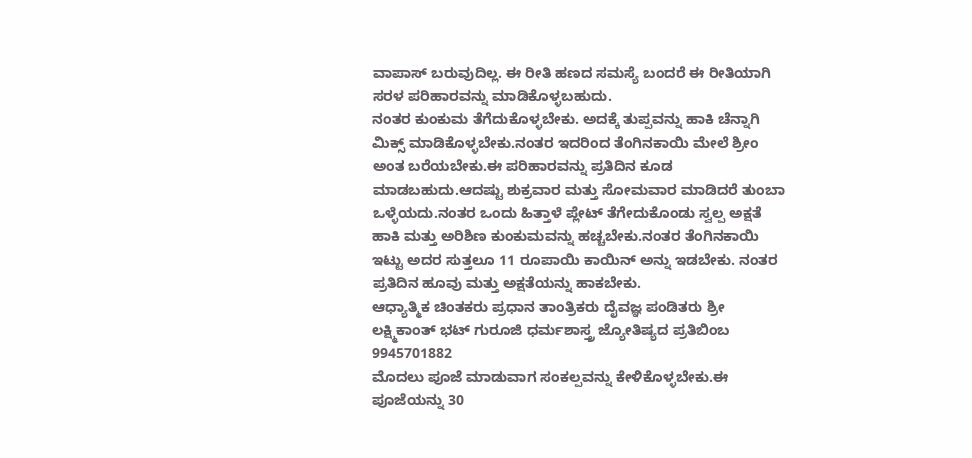ವಾಪಾಸ್ ಬರುವುದಿಲ್ಲ. ಈ ರೀತಿ ಹಣದ ಸಮಸ್ಯೆ ಬಂದರೆ ಈ ರೀತಿಯಾಗಿ ಸರಳ ಪರಿಹಾರವನ್ನು ಮಾಡಿಕೊಳ್ಳಬಹುದು.
ನಂತರ ಕುಂಕುಮ ತೆಗೆದುಕೊಳ್ಳಬೇಕು. ಅದಕ್ಕೆ ತುಪ್ಪವನ್ನು ಹಾಕಿ ಚೆನ್ನಾಗಿ ಮಿಕ್ಸ್ ಮಾಡಿಕೊಳ್ಳಬೇಕು.ನಂತರ ಇದರಿಂದ ತೆಂಗಿನಕಾಯಿ ಮೇಲೆ ಶ್ರೀಂ ಅಂತ ಬರೆಯಬೇಕು.ಈ ಪರಿಹಾರವನ್ನು ಪ್ರತಿದಿನ ಕೂಡ ಮಾಡಬಹುದು.ಆದಷ್ಟು ಶುಕ್ರವಾರ ಮತ್ತು ಸೋಮವಾರ ಮಾಡಿದರೆ ತುಂಬಾ ಒಳ್ಳೆಯದು.ನಂತರ ಒಂದು ಹಿತ್ತಾಳೆ ಪ್ಲೇಟ್ ತೆಗೇದುಕೊಂಡು ಸ್ವಲ್ಪ ಅಕ್ಷತೆ ಹಾಕಿ ಮತ್ತು ಅರಿಶಿಣ ಕುಂಕುಮವನ್ನು ಹಚ್ಚಬೇಕು.ನಂತರ ತೆಂಗಿನಕಾಯಿ ಇಟ್ಟು ಅದರ ಸುತ್ತಲೂ 11 ರೂಪಾಯಿ ಕಾಯಿನ್ ಅನ್ನು ಇಡಬೇಕು. ನಂತರ ಪ್ರತಿದಿನ ಹೂವು ಮತ್ತು ಅಕ್ಷತೆಯನ್ನು ಹಾಕಬೇಕು.
ಆಧ್ಯಾತ್ಮಿಕ ಚಿಂತಕರು ಪ್ರಧಾನ ತಾಂತ್ರಿಕರು ದೈವಜ್ಞ ಪಂಡಿತರು ಶ್ರೀ ಲಕ್ಷ್ಮಿಕಾಂತ್ ಭಟ್ ಗುರೂಜಿ ಧರ್ಮಶಾಸ್ತ್ರ ಜ್ಯೋತಿಷ್ಯದ ಪ್ರತಿಬಿಂಬ 9945701882
ಮೊದಲು ಪೂಜೆ ಮಾಡುವಾಗ ಸಂಕಲ್ಪವನ್ನು ಕೇಳಿಕೊಳ್ಳಬೇಕು.ಈ ಪೂಜೆಯನ್ನು 30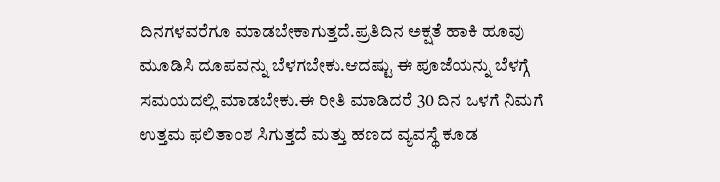ದಿನಗಳವರೆಗೂ ಮಾಡಬೇಕಾಗುತ್ತದೆ.ಪ್ರತಿದಿನ ಅಕ್ಷತೆ ಹಾಕಿ ಹೂವು ಮೂಡಿಸಿ ದೂಪವನ್ನು ಬೆಳಗಬೇಕು.ಆದಷ್ಟು ಈ ಪೂಜೆಯನ್ನು ಬೆಳಗ್ಗೆ ಸಮಯದಲ್ಲಿ ಮಾಡಬೇಕು.ಈ ರೀತಿ ಮಾಡಿದರೆ 30 ದಿನ ಒಳಗೆ ನಿಮಗೆ ಉತ್ತಮ ಫಲಿತಾಂಶ ಸಿಗುತ್ತದೆ ಮತ್ತು ಹಣದ ವ್ಯವಸ್ಥೆ ಕೂಡ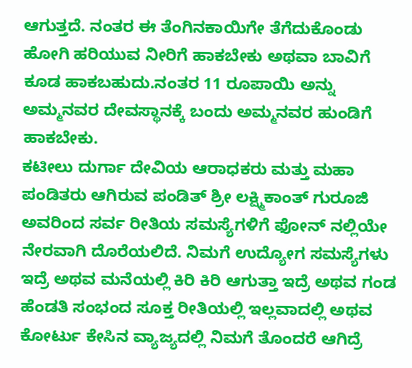ಆಗುತ್ತದೆ. ನಂತರ ಈ ತೆಂಗಿನಕಾಯಿಗೇ ತೆಗೆದುಕೊಂಡು ಹೋಗಿ ಹರಿಯುವ ನೀರಿಗೆ ಹಾಕಬೇಕು ಅಥವಾ ಬಾವಿಗೆ ಕೂಡ ಹಾಕಬಹುದು.ನಂತರ 11 ರೂಪಾಯಿ ಅನ್ನು ಅಮ್ಮನವರ ದೇವಸ್ಥಾನಕ್ಕೆ ಬಂದು ಅಮ್ಮನವರ ಹುಂಡಿಗೆ ಹಾಕಬೇಕು.
ಕಟೀಲು ದುರ್ಗಾ ದೇವಿಯ ಆರಾಧಕರು ಮತ್ತು ಮಹಾ ಪಂಡಿತರು ಆಗಿರುವ ಪಂಡಿತ್ ಶ್ರೀ ಲಕ್ಷ್ಮಿಕಾಂತ್ ಗುರೂಜಿ ಅವರಿಂದ ಸರ್ವ ರೀತಿಯ ಸಮಸ್ಯೆಗಳಿಗೆ ಫೋನ್ ನಲ್ಲಿಯೇ ನೇರವಾಗಿ ದೊರೆಯಲಿದೆ. ನಿಮಗೆ ಉದ್ಯೋಗ ಸಮಸ್ಯೆಗಳು ಇದ್ರೆ ಅಥವ ಮನೆಯಲ್ಲಿ ಕಿರಿ ಕಿರಿ ಆಗುತ್ತಾ ಇದ್ರೆ ಅಥವ ಗಂಡ ಹೆಂಡತಿ ಸಂಭಂದ ಸೂಕ್ತ ರೀತಿಯಲ್ಲಿ ಇಲ್ಲವಾದಲ್ಲಿ ಅಥವ ಕೋರ್ಟು ಕೇಸಿನ ವ್ಯಾಜ್ಯದಲ್ಲಿ ನಿಮಗೆ ತೊಂದರೆ ಆಗಿದ್ರೆ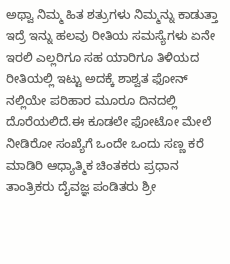ಅಥ್ವಾ ನಿಮ್ಮ ಹಿತ ಶತ್ರುಗಳು ನಿಮ್ಮನ್ನು ಕಾಡುತ್ತಾ ಇದ್ರೆ ಇನ್ನು ಹಲವು ರೀತಿಯ ಸಮಸ್ಯೆಗಳು ಏನೇ ಇರಲಿ ಎಲ್ಲರಿಗೂ ಸಹ ಯಾರಿಗೂ ತಿಳಿಯದ ರೀತಿಯಲ್ಲಿ ಇಟ್ಟು ಅದಕ್ಕೆ ಶಾಶ್ವತ ಫೋನ್ ನಲ್ಲಿಯೇ ಪರಿಹಾರ ಮೂರೂ ದಿನದಲ್ಲಿ ದೊರೆಯಲಿದೆ.ಈ ಕೂಡಲೇ ಫೋಟೋ ಮೇಲೆ ನೀಡಿರೋ ಸಂಖ್ಯೆಗೆ ಒಂದೇ ಒಂದು ಸಣ್ಣ ಕರೆ ಮಾಡಿರಿ ಆಧ್ಯಾತ್ಮಿಕ ಚಿಂತಕರು ಪ್ರಧಾನ ತಾಂತ್ರಿಕರು ದೈವಜ್ಞ ಪಂಡಿತರು ಶ್ರೀ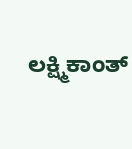ಲಕ್ಷ್ಮಿಕಾಂತ್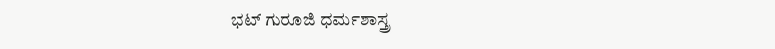ಭಟ್ ಗುರೂಜಿ ಧರ್ಮಶಾಸ್ತ್ರ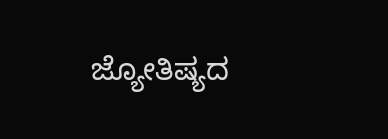ಜ್ಯೋತಿಷ್ಯದ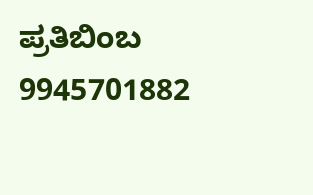ಪ್ರತಿಬಿಂಬ 9945701882